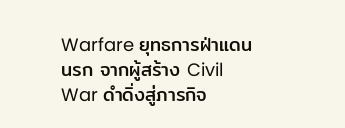Warfare ยุทธการฝ่าแดนนรก จากผู้สร้าง Civil War ดำดิ่งสู่ภารกิจ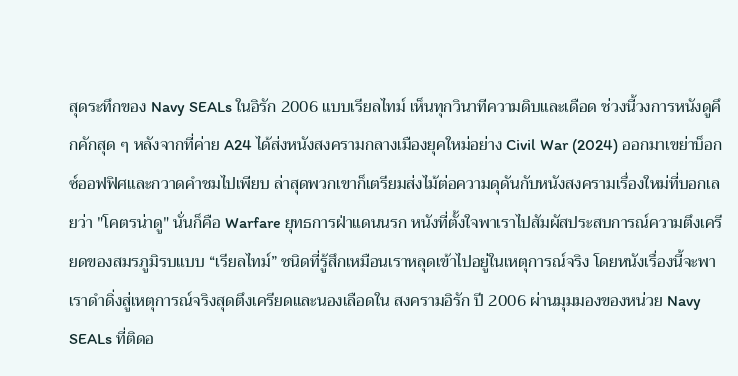สุดระทึกของ Navy SEALs ในอิรัก 2006 แบบเรียลไทม์ เห็นทุกวินาทีความดิบและเดือด ช่วงนี้วงการหนังดูคึกคักสุด ๆ หลังจากที่ค่าย A24 ได้ส่งหนังสงครามกลางเมืองยุคใหม่อย่าง Civil War (2024) ออกมาเขย่าบ็อกซ์ออฟฟิศและกวาดคำชมไปเพียบ ล่าสุดพวกเขาก็เตรียมส่งไม้ต่อความดุดันกับหนังสงครามเรื่องใหม่ที่บอกเลยว่า "โคตรน่าดู" นั่นก็คือ Warfare ยุทธการฝ่าแดนนรก หนังที่ตั้งใจพาเราไปสัมผัสประสบการณ์ความตึงเครียดของสมรภูมิรบแบบ “เรียลไทม์” ชนิดที่รู้สึกเหมือนเราหลุดเข้าไปอยู่ในเหตุการณ์จริง โดยหนังเรื่องนี้จะพาเราดำดิ่งสู่เหตุการณ์จริงสุดตึงเครียดและนองเลือดใน สงครามอิรัก ปี 2006 ผ่านมุมมองของหน่วย Navy SEALs ที่ติดอ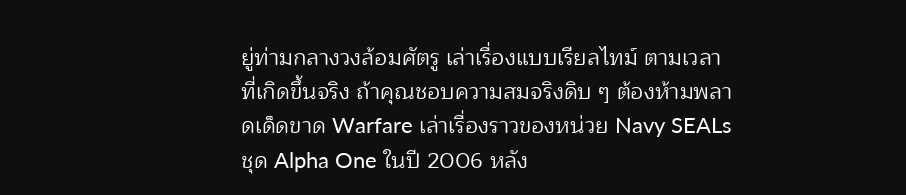ยู่ท่ามกลางวงล้อมศัตรู เล่าเรื่องแบบเรียลไทม์ ตามเวลาที่เกิดขึ้นจริง ถ้าคุณชอบความสมจริงดิบ ๆ ต้องห้ามพลาดเด็ดขาด Warfare เล่าเรื่องราวของหน่วย Navy SEALs ชุด Alpha One ในปี 2006 หลัง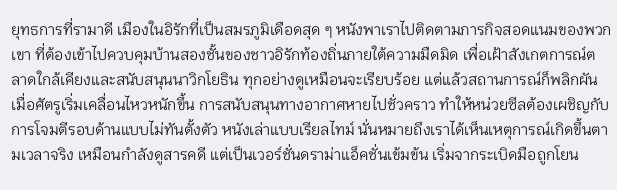ยุทธการที่รามาดี เมืองในอิรักที่เป็นสมรภูมิเดือดสุด ๆ หนังพาเราไปติดตามภารกิจสอดแนมของพวกเขา ที่ต้องเข้าไปควบคุมบ้านสองชั้นของชาวอิรักท้องถิ่นภายใต้ความมืดมิด เพื่อเฝ้าสังเกตการณ์ตลาดใกล้เคียงและสนับสนุนนาวิกโยธิน ทุกอย่างดูเหมือนจะเรียบร้อย แต่แล้วสถานการณ์ก็พลิกผันเมื่อศัตรูเริ่มเคลื่อนไหวหนักขึ้น การสนับสนุนทางอากาศหายไปชั่วคราว ทำให้หน่วยซีลต้องเผชิญกับการโจมตีรอบด้านแบบไม่ทันตั้งตัว หนังเล่าแบบเรียลไทม์ นั่นหมายถึงเราได้เห็นเหตุการณ์เกิดขึ้นตามเวลาจริง เหมือนกำลังดูสารคดี แต่เป็นเวอร์ชั่นดราม่าแอ็คชั่นเข้มข้น เริ่มจากระเบิดมือถูกโยน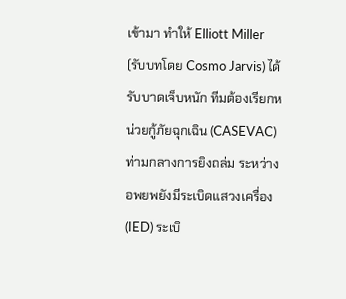เข้ามา ทำให้ Elliott Miller (รับบทโดย Cosmo Jarvis) ได้รับบาดเจ็บหนัก ทีมต้องเรียกหน่วยกู้ภัยฉุกเฉิน (CASEVAC) ท่ามกลางการยิงถล่ม ระหว่างอพยพยังมีระเบิดแสวงเครื่อง (IED) ระเบิ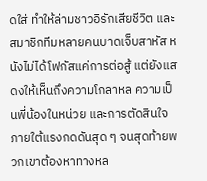ดใส่ ทำให้ล่ามชาวอิรักเสียชีวิต และสมาชิกทีมหลายคนบาดเจ็บสาหัส หนังไม่ได้โฟกัสแค่การต่อสู้ แต่ยังแสดงให้เห็นถึงความโกลาหล ความเป็นพี่น้องในหน่วย และการตัดสินใจภายใต้แรงกดดันสุด ๆ จนสุดท้ายพวกเขาต้องหาทางหล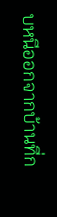บหนีออกจากบ้านที่ก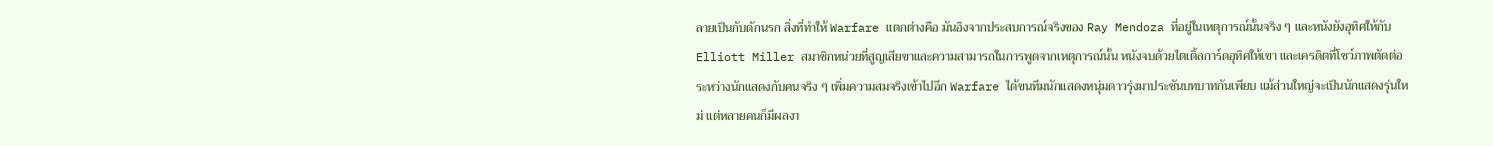ลายเป็นกับดักนรก สิ่งที่ทำให้ Warfare แตกต่างคือ มันอิงจากประสบการณ์จริงของ Ray Mendoza ที่อยู่ในเหตุการณ์นั้นจริง ๆ และหนังยังอุทิศให้กับ Elliott Miller สมาชิกหน่วยที่สูญเสียขาและความสามารถในการพูดจากเหตุการณ์นั้น หนังจบด้วยไตเติ้ลการ์ดอุทิศให้เขา และเครดิตที่โชว์ภาพตัดต่อระหว่างนักแสดงกับคนจริง ๆ เพิ่มความสมจริงเข้าไปอีก Warfare ได้ขนทีมนักแสดงหนุ่มดาวรุ่งมาประชันบทบาทกันเพียบ แม้ส่วนใหญ่จะเป็นนักแสดงรุ่นใหม่ แต่หลายคนก็มีผลงา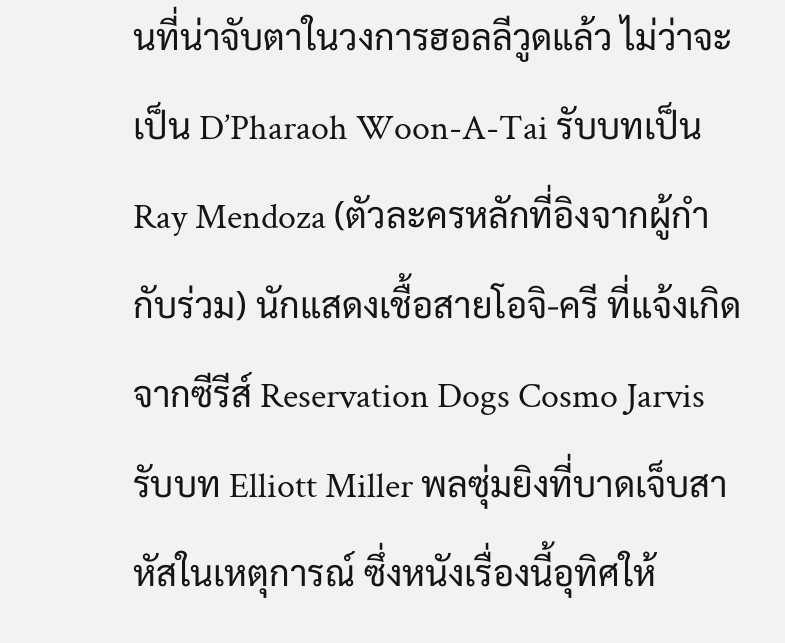นที่น่าจับตาในวงการฮอลลีวูดแล้ว ไม่ว่าจะเป็น D’Pharaoh Woon-A-Tai รับบทเป็น Ray Mendoza (ตัวละครหลักที่อิงจากผู้กำกับร่วม) นักแสดงเชื้อสายโอจิ-ครี ที่แจ้งเกิดจากซีรีส์ Reservation Dogs Cosmo Jarvis รับบท Elliott Miller พลซุ่มยิงที่บาดเจ็บสาหัสในเหตุการณ์ ซึ่งหนังเรื่องนี้อุทิศให้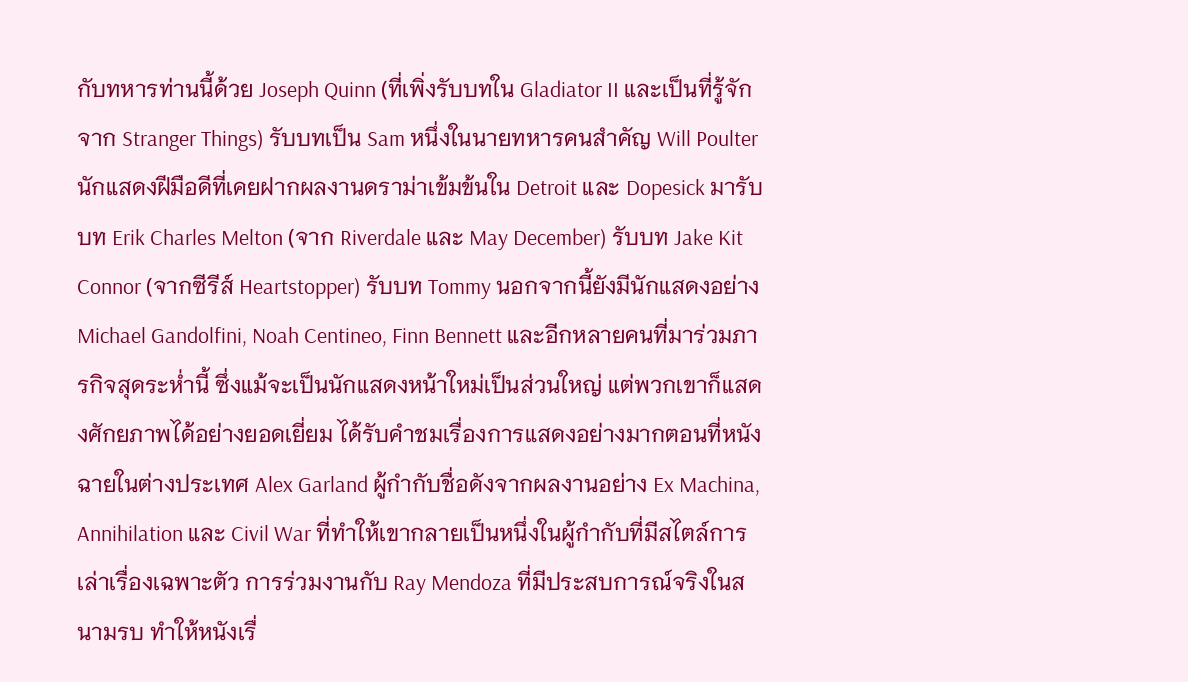กับทหารท่านนี้ด้วย Joseph Quinn (ที่เพิ่งรับบทใน Gladiator II และเป็นที่รู้จักจาก Stranger Things) รับบทเป็น Sam หนึ่งในนายทหารคนสำคัญ Will Poulter นักแสดงฝีมือดีที่เคยฝากผลงานดราม่าเข้มข้นใน Detroit และ Dopesick มารับบท Erik Charles Melton (จาก Riverdale และ May December) รับบท Jake Kit Connor (จากซีรีส์ Heartstopper) รับบท Tommy นอกจากนี้ยังมีนักแสดงอย่าง Michael Gandolfini, Noah Centineo, Finn Bennett และอีกหลายคนที่มาร่วมภารกิจสุดระห่ำนี้ ซึ่งแม้จะเป็นนักแสดงหน้าใหม่เป็นส่วนใหญ่ แต่พวกเขาก็แสดงศักยภาพได้อย่างยอดเยี่ยม ได้รับคำชมเรื่องการแสดงอย่างมากตอนที่หนังฉายในต่างประเทศ Alex Garland ผู้กำกับชื่อดังจากผลงานอย่าง Ex Machina, Annihilation และ Civil War ที่ทำให้เขากลายเป็นหนึ่งในผู้กำกับที่มีสไตล์การเล่าเรื่องเฉพาะตัว การร่วมงานกับ Ray Mendoza ที่มีประสบการณ์จริงในสนามรบ ทำให้หนังเรื่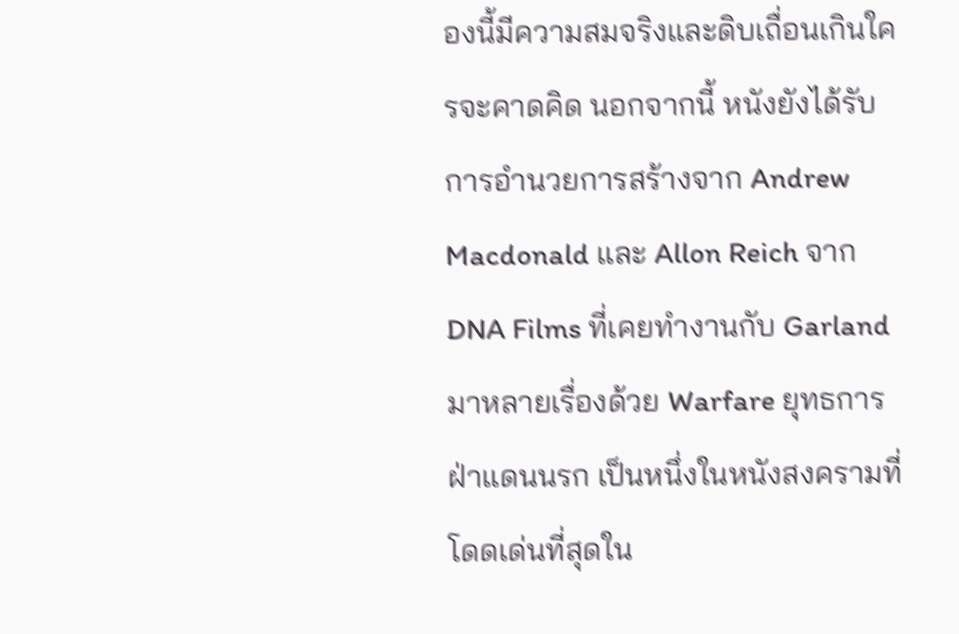องนี้มีความสมจริงและดิบเถื่อนเกินใครจะคาดคิด นอกจากนี้ หนังยังได้รับการอำนวยการสร้างจาก Andrew Macdonald และ Allon Reich จาก DNA Films ที่เคยทำงานกับ Garland มาหลายเรื่องด้วย Warfare ยุทธการฝ่าแดนนรก เป็นหนึ่งในหนังสงครามที่โดดเด่นที่สุดใน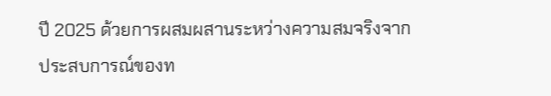ปี 2025 ด้วยการผสมผสานระหว่างความสมจริงจากประสบการณ์ของท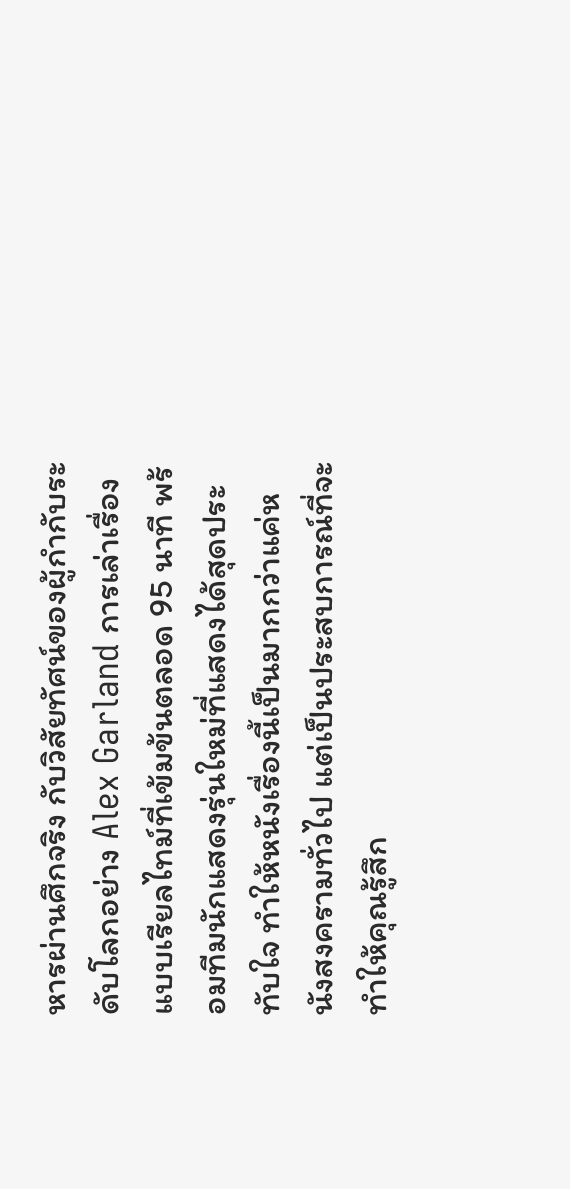หารผ่านศึกจริง กับวิสัยทัศน์ของผู้กำกับระดับโลกอย่าง Alex Garland การเล่าเรื่องแบบเรียลไทม์ที่เข้มข้นตลอด 95 นาที พร้อมทีมนักแสดงรุ่นใหม่ที่แสดงได้สุดประทับใจ ทำให้หนังเรื่องนี้เป็นมากกว่าแค่หนังสงครามทั่วไป แต่เป็นประสบการณ์ที่จะทำให้คุณรู้สึก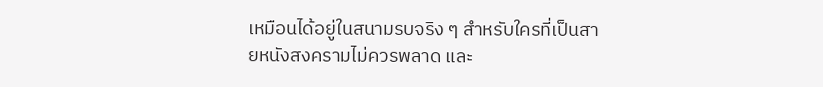เหมือนได้อยู่ในสนามรบจริง ๆ สำหรับใครที่เป็นสายหนังสงครามไม่ควรพลาด และ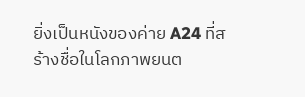ยิ่งเป็นหนังของค่าย A24 ที่สร้างชื่อในโลกภาพยนต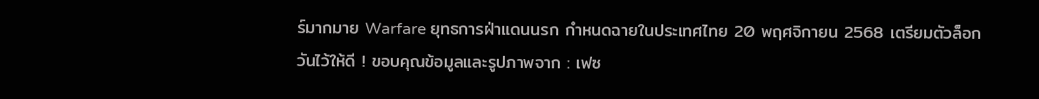ร์มากมาย Warfare ยุทธการฝ่าแดนนรก กำหนดฉายในประเทศไทย 20 พฤศจิกายน 2568 เตรียมตัวล็อกวันไว้ให้ดี ! ขอบคุณข้อมูลและรูปภาพจาก : เฟซ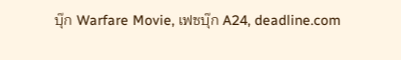บุ๊ก Warfare Movie, เฟซบุ๊ก A24, deadline.com